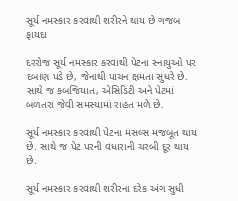સૂર્ય નમસ્કાર કરવાથી શરીરને થાય છે ગજબ ફાયદા

દરરોજ સૂર્ય નમસ્કાર કરવાથી પેટના સ્નાયુઓ પર દબાણ પડે છે, જેનાથી પાચન ક્ષમતા સુધરે છે. સાથે જ કબજિયાત, એસિડિટી અને પેટમાં બળતરા જેવી સમસ્યામાં રાહત મળે છે.

સૂર્ય નમસ્કાર કરવાથી પેટના મસલ્સ મજબૂત થાય છે. સાથે જ પેટ પરની વધારાની ચરબી દૂર થાય છે.

સૂર્ય નમસ્કાર કરવાથી શરીરના દરેક અંગ સુધી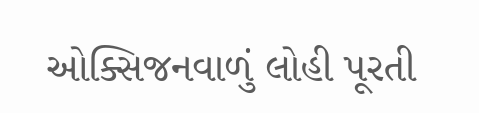ઓક્સિજનવાળું લોહી પૂરતી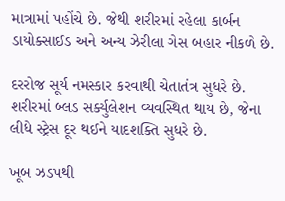માત્રામાં પહોંચે છે. જેથી શરીરમાં રહેલા કાર્બન ડાયોક્સાઈડ અને અન્ય ઝેરીલા ગેસ બહાર નીકળે છે.

દરરોજ સૂર્ય નમસ્કાર કરવાથી ચેતાતંત્ર સુધરે છે. શરીરમાં બ્લડ સર્ક્યુલેશન વ્યવસ્થિત થાય છે, જેના લીધે સ્ટ્રેસ દૂર થઈને યાદશક્તિ સુધરે છે.

ખૂબ ઝડપથી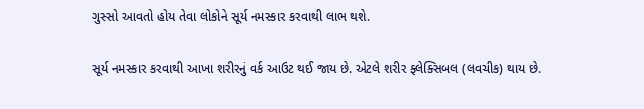ગુસ્સો આવતો હોય તેવા લોકોને સૂર્ય નમસ્કાર કરવાથી લાભ થશે.

સૂર્ય નમસ્કાર કરવાથી આખા શરીરનું વર્ક આઉટ થઈ જાય છે. એટલે શરીર ફ્લેક્સિબલ (લવચીક) થાય છે.